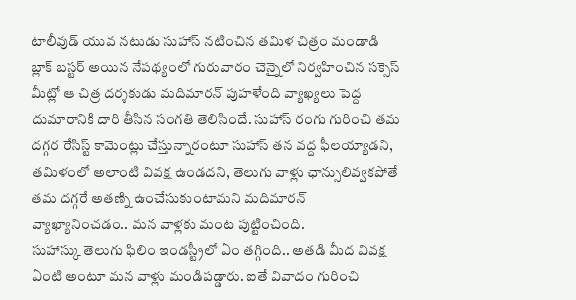టాలీవుడ్ యువ నటుడు సుహాస్ నటించిన తమిళ చిత్రం మండాడి బ్లాక్ బస్టర్ అయిన నేపథ్యంలో గురువారం చెన్నైలో నిర్వహించిన సక్సెస్ మీట్లో ఆ చిత్ర దర్శకుడు మదిమారన్ పుహళేంది వ్యాఖ్యలు పెద్ద దుమారానికి దారి తీసిన సంగతి తెలిసిందే. సుహాస్ రంగు గురించి తమ దగ్గర రేసిస్ట్ కామెంట్లు చేస్తున్నారంటూ సుహాస్ తన వద్ద ఫీలయ్యాడని, తమిళంలో అలాంటి వివక్ష ఉండదని, తెలుగు వాళ్లు ఛాన్సులివ్వకపోతే తమ దగ్గరే అతణ్ని ఉంచేసుకుంటామని మదిమారన్ వ్యాఖ్యానించడం.. మన వాళ్లకు మంట పుట్టించింది.
సుహాస్కు తెలుగు ఫిలిం ఇండస్ట్రీలో ఏం తగ్గింది.. అతడి మీద వివక్ష ఏంటి అంటూ మన వాళ్లు మండిపడ్డారు. ఐతే వివాదం గురించి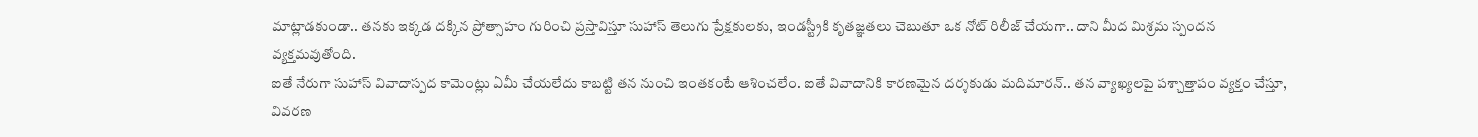మాట్లాడకుండా.. తనకు ఇక్కడ దక్కిన ప్రోత్సాహం గురించి ప్రస్తావిస్తూ సుహాస్ తెలుగు ప్రేక్షకులకు, ఇండస్ట్రీకి కృతజ్ఞతలు చెబుతూ ఒక నోట్ రిలీజ్ చేయగా.. దాని మీద మిశ్రమ స్పందన వ్యక్తమవుతోంది.
ఐతే నేరుగా సుహాస్ వివాదాస్పద కామెంట్లు ఏమీ చేయలేదు కాబట్టి తన నుంచి ఇంతకంటే ఆశించలేం. ఐతే వివాదానికి కారణమైన దర్శకుడు మదిమారన్.. తన వ్యాఖ్యలపై పశ్చాత్తాపం వ్యక్తం చేస్తూ, వివరణ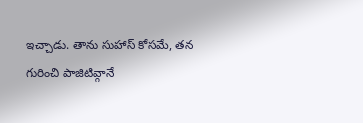ఇచ్చాడు. తాను సుహాస్ కోసమే, తన గురించి పాజిటివ్గానే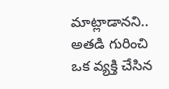మాట్లాడానని.. అతడి గురించి ఒక వ్యక్తి చేసిన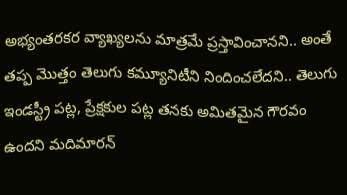అభ్యంతరకర వ్యాఖ్యలను మాత్రమే ప్రస్తావించానని.. అంతే తప్ప మొత్తం తెలుగు కమ్యూనిటీని నిందించలేదని.. తెలుగు ఇండస్ట్రీ పట్ల, ప్రేక్షకుల పట్ల తనకు అమితమైన గౌరవం ఉందని మదిమారన్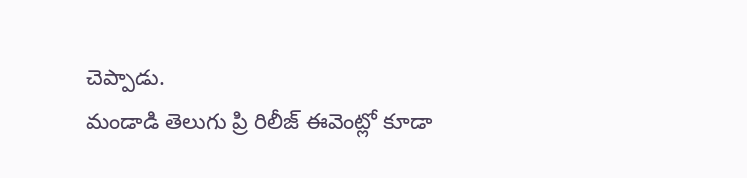చెప్పాడు.
మండాడి తెలుగు ప్రి రిలీజ్ ఈవెంట్లో కూడా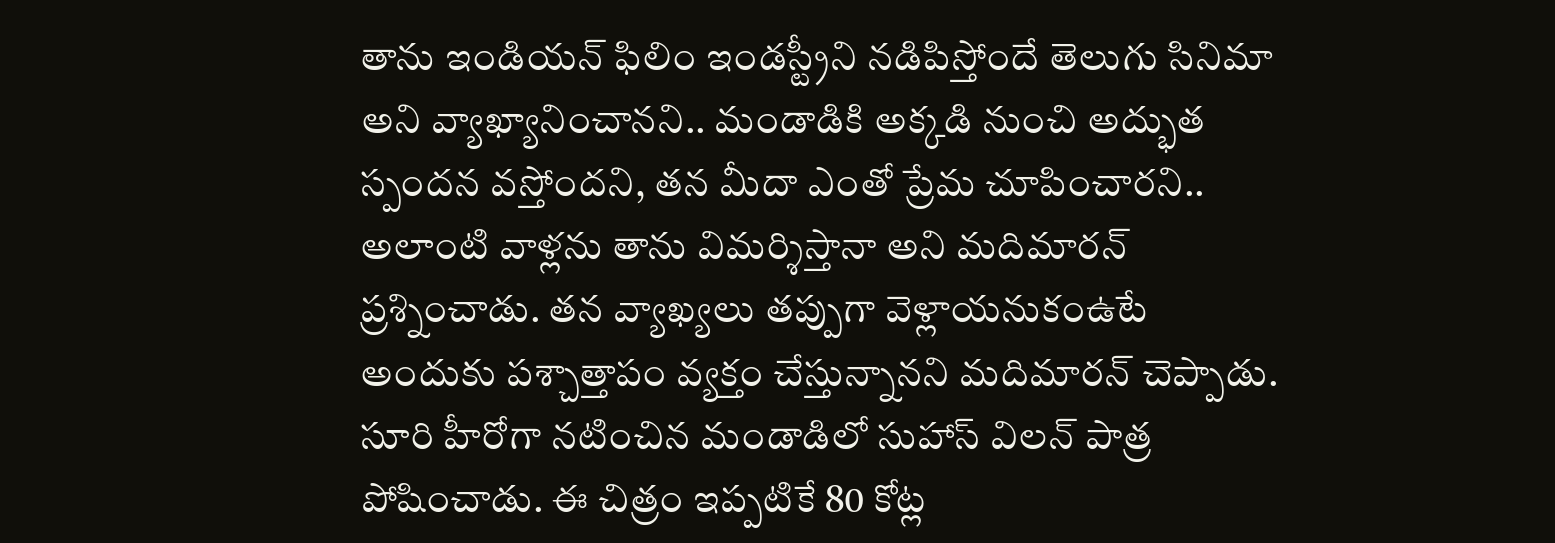తాను ఇండియన్ ఫిలిం ఇండస్ట్రీని నడిపిస్తోందే తెలుగు సినిమా అని వ్యాఖ్యానించానని.. మండాడికి అక్కడి నుంచి అద్భుత స్పందన వస్తోందని, తన మీదా ఎంతో ప్రేమ చూపించారని.. అలాంటి వాళ్లను తాను విమర్శిస్తానా అని మదిమారన్ ప్రశ్నించాడు. తన వ్యాఖ్యలు తప్పుగా వెళ్లాయనుకంఉటే అందుకు పశ్చాత్తాపం వ్యక్తం చేస్తున్నానని మదిమారన్ చెప్పాడు. సూరి హీరోగా నటించిన మండాడిలో సుహాస్ విలన్ పాత్ర పోషించాడు. ఈ చిత్రం ఇప్పటికే 80 కోట్ల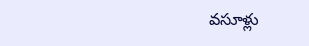వసూళ్లు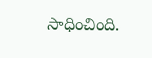సాధించింది.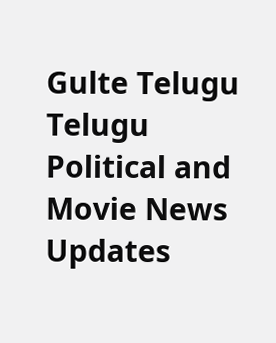Gulte Telugu Telugu Political and Movie News Updates